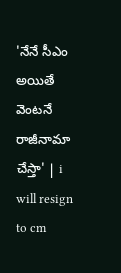'నేనే సీఎం అయితే వెంటనే రాజీనామా చేస్తా' | i will resign to cm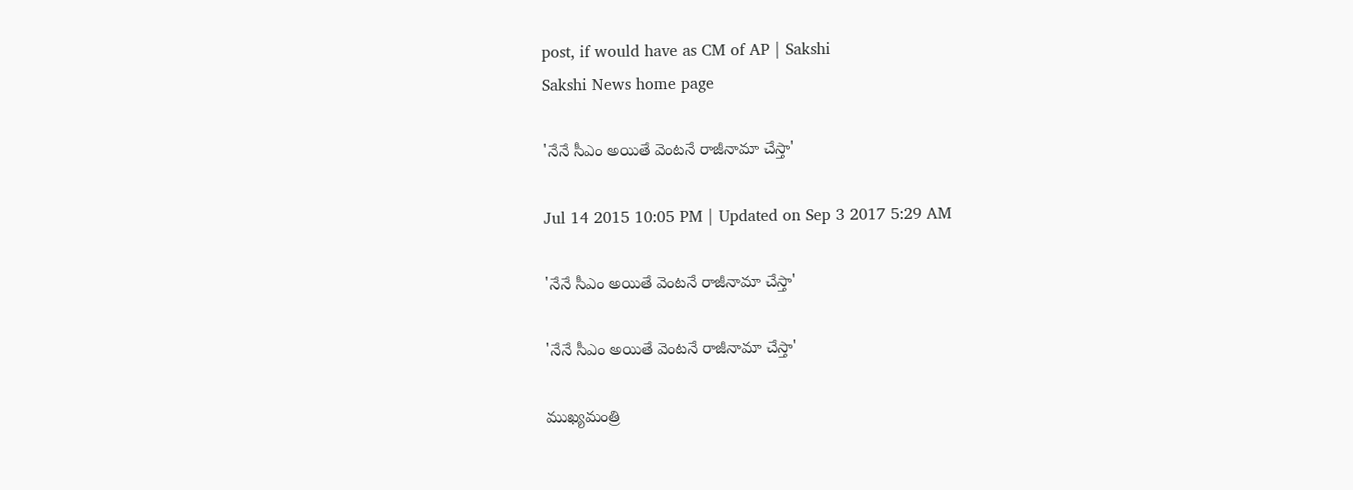post, if would have as CM of AP | Sakshi
Sakshi News home page

'నేనే సీఎం అయితే వెంటనే రాజీనామా చేస్తా'

Jul 14 2015 10:05 PM | Updated on Sep 3 2017 5:29 AM

'నేనే సీఎం అయితే వెంటనే రాజీనామా చేస్తా'

'నేనే సీఎం అయితే వెంటనే రాజీనామా చేస్తా'

ముఖ్యమంత్రి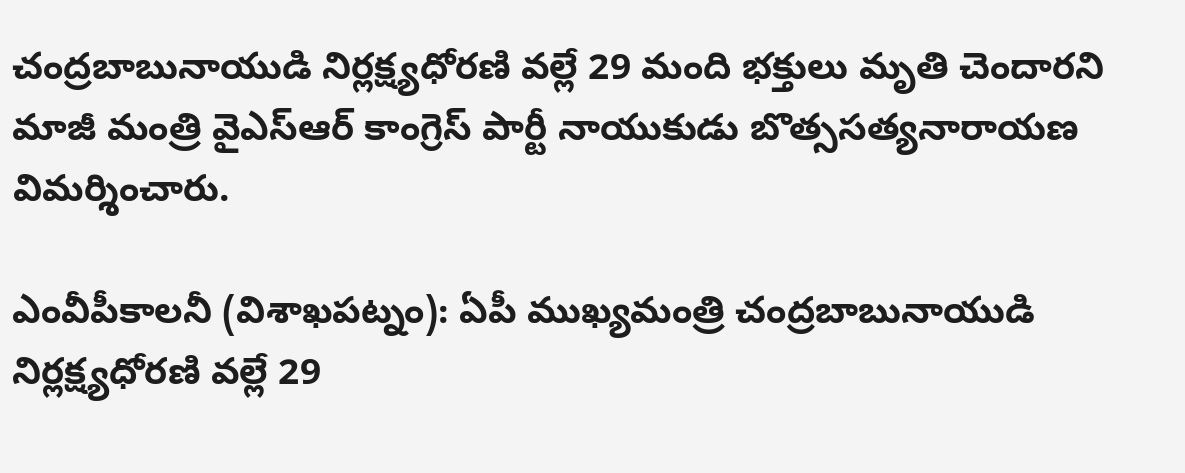చంద్రబాబునాయుడి నిర్లక్ష్యధోరణి వల్లే 29 మంది భక్తులు మృతి చెందారని మాజీ మంత్రి వైఎస్‌ఆర్ కాంగ్రెస్ పార్టీ నాయుకుడు బొత్ససత్యనారాయణ విమర్శించారు.

ఎంవీపీకాలనీ (విశాఖపట్నం): ఏపీ ముఖ్యమంత్రి చంద్రబాబునాయుడి నిర్లక్ష్యధోరణి వల్లే 29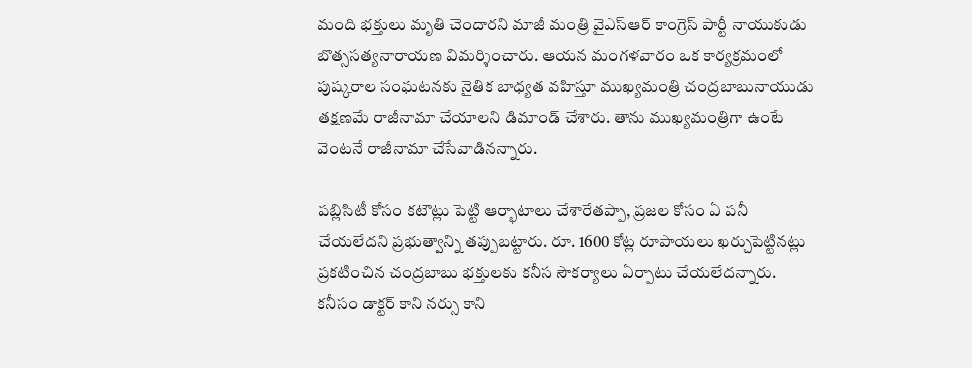మంది భక్తులు మృతి చెందారని మాజీ మంత్రి వైఎస్‌ఆర్ కాంగ్రెస్ పార్టీ నాయుకుడు బొత్ససత్యనారాయణ విమర్శించారు. ఆయన మంగళవారం ఒక కార్యక్రమంలో పుష్కరాల సంఘటనకు నైతిక బాధ్యత వహిస్తూ ముఖ్యమంత్రి చంద్రబాబునాయుడు తక్షణమే రాజీనామా చేయాలని డిమాండ్ చేశారు. తాను ముఖ్యమంత్రిగా ఉంటే వెంటనే రాజీనామా చేసేవాడినన్నారు.

పబ్లిసిటీ కోసం కటౌట్లు పెట్టి ఆర్భాటాలు చేశారేతప్పా, ప్రజల కోసం ఏ పనీ చేయలేదని ప్రభుత్వాన్ని తప్పుబట్టారు. రూ. 1600 కోట్ల రూపాయలు ఖర్చుపెట్టినట్లు ప్రకటించిన చంద్రబాబు భక్తులకు కనీస సౌకర్యాలు ఏర్పాటు చేయలేదన్నారు. కనీసం డాక్టర్ కాని నర్సు కాని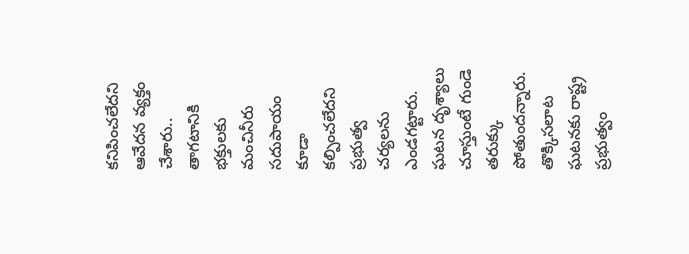కనిపించలేదని ఆవేదన వ్యక్తం చేశారు.. తాగటానికి భక్తులకు మంచినీరు సదుపాయం కూడా కల్పించలేదని ప్రభుత్వ చర్యలను ఎండగట్టారు. ఘటన దృశ్యాలు చూస్తుంటే గుండె తరుక్కు పోతుందన్నారు. తొక్కిసలాట ఘటనకు రాష్ట్ర ప్రభుత్వం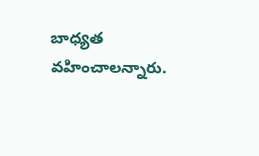బాధ్యత వహించాలన్నారు.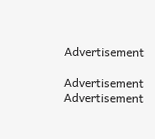Advertisement

Advertisement
Advertisement